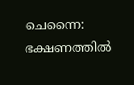ചെന്നൈ: ഭക്ഷണത്തിൽ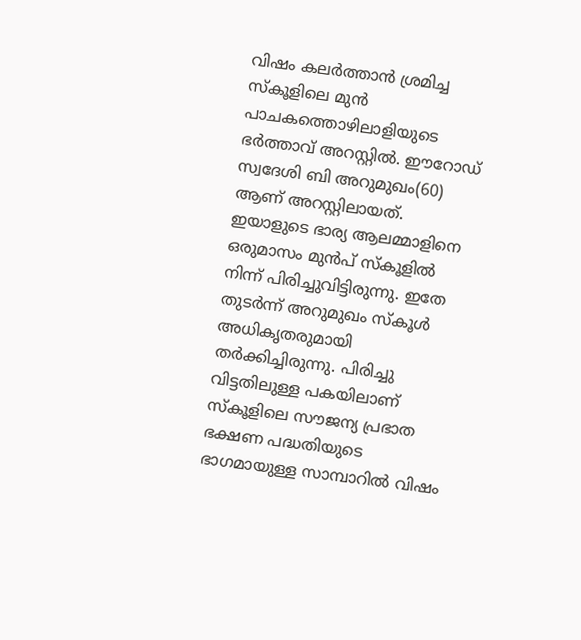വിഷം കലർത്താൻ ശ്രമിച്ച സ്കൂളിലെ മുൻ പാചകത്തൊഴിലാളിയുടെ ഭർത്താവ് അറസ്റ്റിൽ. ഈറോഡ് സ്വദേശി ബി അറുമുഖം(60) ആണ് അറസ്റ്റിലായത്. ഇയാളുടെ ഭാര്യ ആലമ്മാളിനെ ഒരുമാസം മുൻപ് സ്കൂളിൽ നിന്ന് പിരിച്ചുവിട്ടിരുന്നു. ഇതേ തുടർന്ന് അറുമുഖം സ്കൂൾ അധികൃതരുമായി തർക്കിച്ചിരുന്നു. പിരിച്ചു വിട്ടതിലുള്ള പകയിലാണ് സ്കൂളിലെ സൗജന്യ പ്രഭാത ഭക്ഷണ പദ്ധതിയുടെ ഭാഗമായുള്ള സാമ്പാറിൽ വിഷം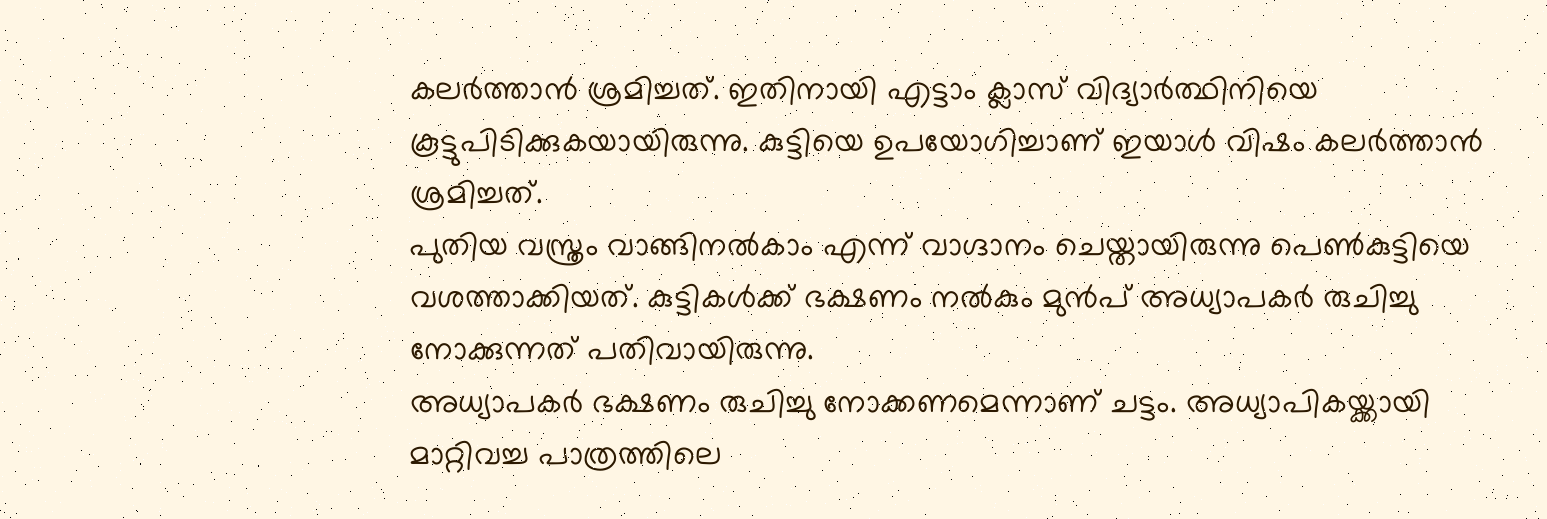കലർത്താൻ ശ്രമിച്ചത്. ഇതിനായി എട്ടാം ക്ലാസ് വിദ്യാർത്ഥിനിയെ കൂട്ടുപിടിക്കുകയായിരുന്നു. കുട്ടിയെ ഉപയോഗിച്ചാണ് ഇയാൾ വിഷം കലർത്താൻ ശ്രമിച്ചത്.
പുതിയ വസ്ത്രം വാങ്ങിനൽകാം എന്ന് വാഗ്ദാനം ചെയ്തായിരുന്നു പെൺകുട്ടിയെ വശത്താക്കിയത്. കുട്ടികൾക്ക് ഭക്ഷണം നൽകും മുൻപ് അധ്യാപകർ രുചിച്ചു നോക്കുന്നത് പതിവായിരുന്നു.
അധ്യാപകർ ഭക്ഷണം രുചിച്ചു നോക്കണമെന്നാണ് ചട്ടം. അധ്യാപികയ്ക്കായി മാറ്റിവച്ച പാത്രത്തിലെ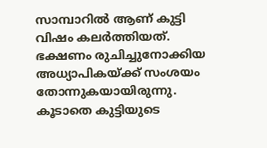സാമ്പാറിൽ ആണ് കുട്ടി വിഷം കലർത്തിയത്. ഭക്ഷണം രുചിച്ചുനോക്കിയ അധ്യാപികയ്ക്ക് സംശയം തോന്നുകയായിരുന്നു. കൂടാതെ കുട്ടിയുടെ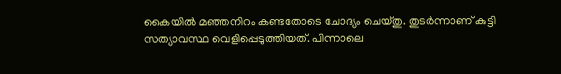കൈയിൽ മഞ്ഞനിറം കണ്ടതോടെ ചോദ്യം ചെയ്തു. തുടർന്നാണ് കുട്ടി സത്യാവസ്ഥ വെളിപ്പെടുത്തിയത്. പിന്നാലെ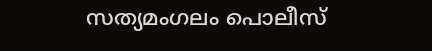സത്യമംഗലം പൊലീസ്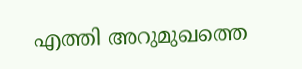എത്തി അറുമുഖത്തെ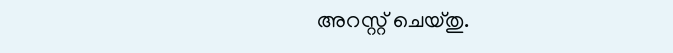അറസ്റ്റ് ചെയ്തു.